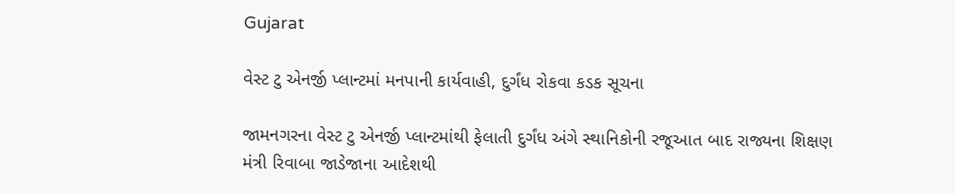Gujarat

વેસ્ટ ટુ એનર્જી પ્લાન્ટમાં મનપાની કાર્યવાહી, દુર્ગંધ રોકવા કડક સૂચના

જામનગરના વેસ્ટ ટુ એનર્જી પ્લાન્ટમાંથી ફેલાતી દુર્ગંધ અંગે સ્થાનિકોની રજૂઆત બાદ રાજ્યના શિક્ષણ મંત્રી રિવાબા જાડેજાના આદેશથી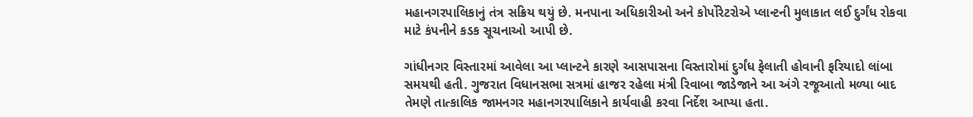મહાનગરપાલિકાનું તંત્ર સક્રિય થયું છે. મનપાના અધિકારીઓ અને કોર્પોરેટરોએ પ્લાન્ટની મુલાકાત લઈ દુર્ગંધ રોકવા માટે કંપનીને કડક સૂચનાઓ આપી છે.

ગાંધીનગર વિસ્તારમાં આવેલા આ પ્લાન્ટને કારણે આસપાસના વિસ્તારોમાં દુર્ગંધ ફેલાતી હોવાની ફરિયાદો લાંબા સમયથી હતી. ગુજરાત વિધાનસભા સત્રમાં હાજર રહેલા મંત્રી રિવાબા જાડેજાને આ અંગે રજૂઆતો મળ્યા બાદ તેમણે તાત્કાલિક જામનગર મહાનગરપાલિકાને કાર્યવાહી કરવા નિર્દેશ આપ્યા હતા.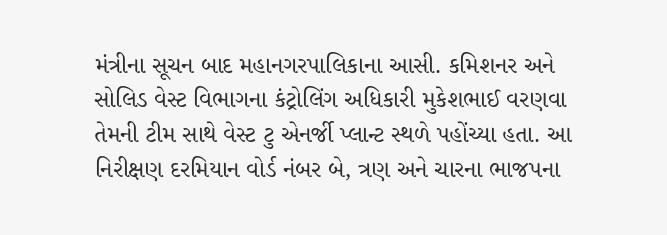મંત્રીના સૂચન બાદ મહાનગરપાલિકાના આસી. કમિશનર અને સોલિડ વેસ્ટ વિભાગના કંટ્રોલિંગ અધિકારી મુકેશભાઈ વરણવા તેમની ટીમ સાથે વેસ્ટ ટુ એનર્જી પ્લાન્ટ સ્થળે પહોંચ્યા હતા. આ નિરીક્ષણ દરમિયાન વોર્ડ નંબર બે, ત્રણ અને ચારના ભાજપના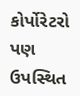કોર્પોરેટરો પણ ઉપસ્થિત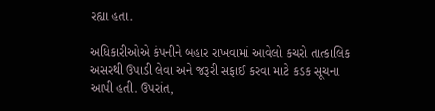રહ્યા હતા.

અધિકારીઓએ કંપનીને બહાર રાખવામાં આવેલો કચરો તાત્કાલિક અસરથી ઉપાડી લેવા અને જરૂરી સફાઈ કરવા માટે કડક સૂચના આપી હતી. ઉપરાંત,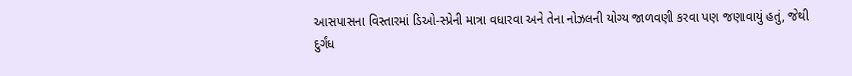આસપાસના વિસ્તારમાં ડિઓ-સ્પ્રેની માત્રા વધારવા અને તેના નોઝલની યોગ્ય જાળવણી કરવા પણ જણાવાયું હતું, જેથી દુર્ગંધ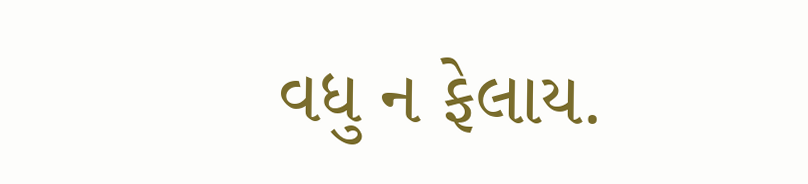વધુ ન ફેલાય.